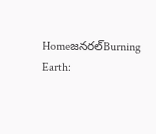Homeజనరల్Burning Earth: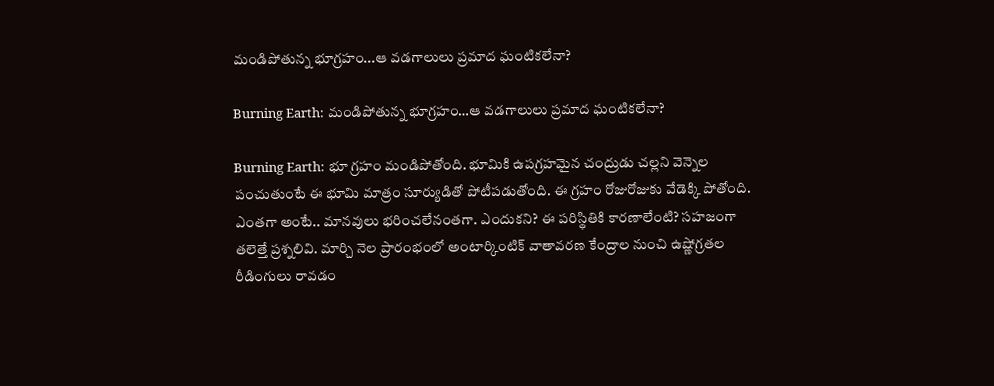మండిపోతున్న భూగ్రహం...ఆ వడగాలులు ప్రమాద ఘంటికలేనా?

Burning Earth: మండిపోతున్న భూగ్రహం…ఆ వడగాలులు ప్రమాద ఘంటికలేనా?

Burning Earth: భూ గ్రహం మండిపోతోంది. భూమికి ఉపగ్రహమైన చంద్రుడు చల్లని వెన్నెల పంచుతుంటే ఈ భూమి మాత్రం సూర్యుడితో పోటీపడుతోంది. ఈ గ్రహం రోజురోజుకు వేడెక్కి పోతోంది. ఎంతగా అంటే.. మానవులు భరించలేనంతగా. ఎందుకని? ఈ పరిస్థితికి కారణాలేంటి? సహజంగా తలెత్తే ప్రశ్నలివి. మార్చి నెల ప్రారంభంలో అంటార్కింటిక్ వాతావరణ కేంద్రాల నుంచి ఉష్ణోగ్రతల రీడింగులు రావడం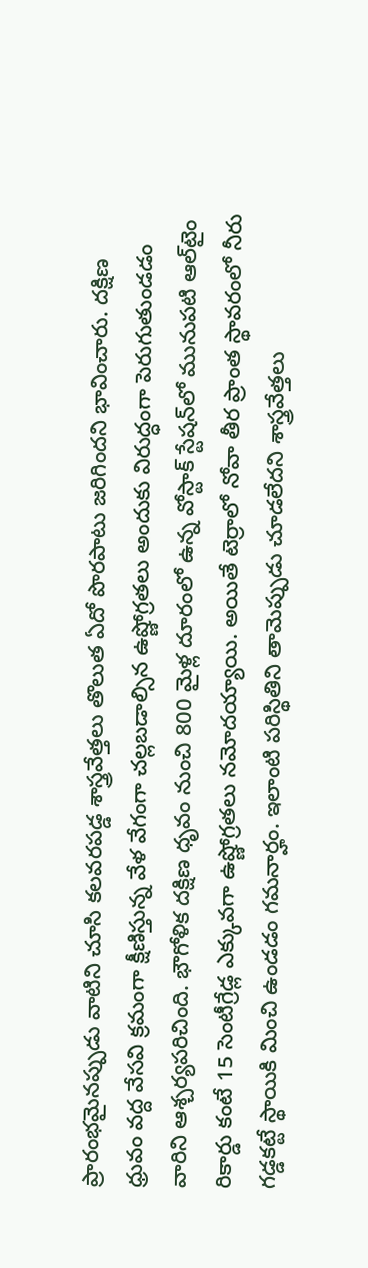ప్రారంభమైనప్పుడు వాటిని చూసి కలవరపడ్డ శాస్త్రవేత్తలు తొలుత ఏదో పొరపాటు జరిగిందని భావించారు. దక్షిణ ధ్రువం వద్ద వేసవి క్రమంగా క్షీణిస్తున్న వేళ వేగంగా చల్లబడాల్సిన ఉష్ణోగ్రతలు అందుకు విరుద్ధంగా పెరుగుతుండడం వారిని ఆశ్చర్యపరిచింది. భౌగోళిక దక్షిణ ధృవం నుంచి 800 మైళ్ల దూరంలో ఉన్న వోస్టాక్ స్టేషన్‌లో మునుపటి ఆల్‌టైం రికార్డు కంటే 15 సెంటీగ్రేడ్ల ఎక్కువగా ఉష్ణోగ్రతలు నమోదయ్యాయి. అయితే టెర్రాలో నోవా తీర ప్రాంత స్థావరంలో నీరు గడ్డకట్టే స్థాయికి మించి ఉండడం గమనార్హం. ఇలాంటి పరిస్థితిని తామెప్పుడు చూడలేదని శాస్త్రవేత్తలు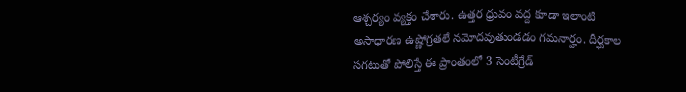ఆశ్చర్యం వ్యక్తం చేశారు. ఉత్తర ధ్రువం వద్ద కూడా ఇలాంటి అసాధారణ ఉష్ణోగ్రతలే నమోదవుతుండడం గమనార్హం. దీర్ఘకాల సగటుతో పోలిస్తే ఈ ప్రాంతంలో 3 సెంటీగ్రేడ్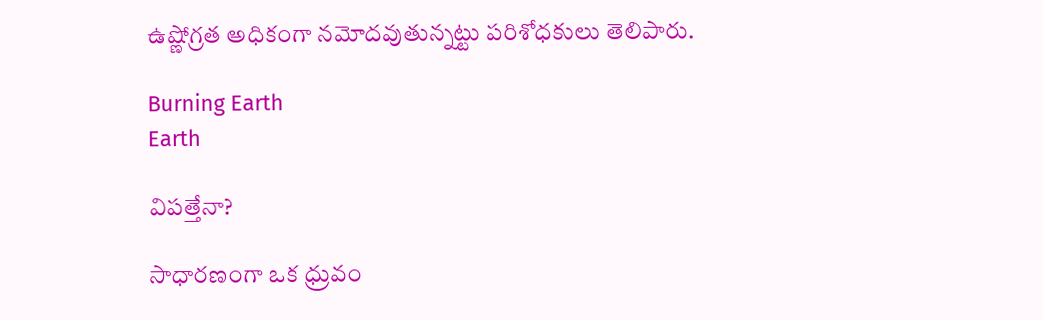ఉష్ణోగ్రత అధికంగా నమోదవుతున్నట్టు పరిశోధకులు తెలిపారు.

Burning Earth
Earth

విపత్తేనా?

సాధారణంగా ఒక ధ్రువం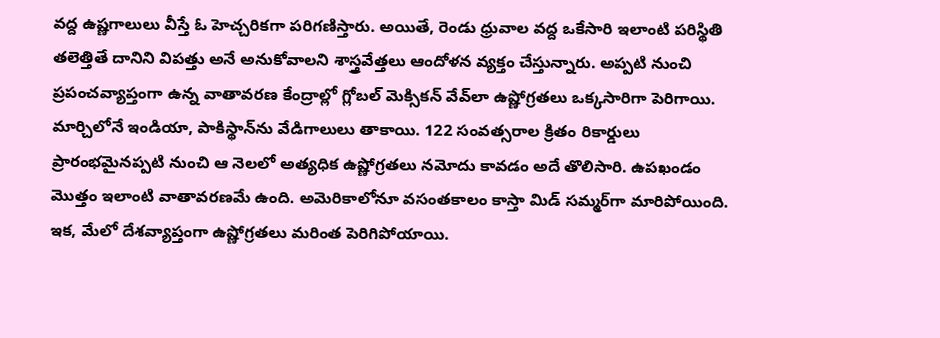వద్ద ఉష్ణగాలులు వీస్తే ఓ హెచ్చరికగా పరిగణిస్తారు. అయితే, రెండు ధ్రువాల వద్ద ఒకేసారి ఇలాంటి పరిస్థితి తలెత్తితే దానిని విపత్తు అనే అనుకోవాలని శాస్త్రవేత్తలు ఆందోళన వ్యక్తం చేస్తున్నారు. అప్పటి నుంచి ప్రపంచవ్యాప్తంగా ఉన్న వాతావరణ కేంద్రాల్లో గ్లోబల్ మెక్సికన్ వేవ్‌లా ఉష్ణోగ్రతలు ఒక్కసారిగా పెరిగాయి. మార్చిలోనే ఇండియా, పాకిస్థాన్‌‌ను వేడిగాలులు తాకాయి. 122 సంవత్సరాల క్రితం రికార్డులు ప్రారంభమైనప్పటి నుంచి ఆ నెలలో అత్యధిక ఉష్ణోగ్రతలు నమోదు కావడం అదే తొలిసారి. ఉపఖండం మొత్తం ఇలాంటి వాతావరణమే ఉంది. అమెరికాలోనూ వసంతకాలం కాస్తా మిడ్ సమ్మర్‌గా మారిపోయింది. ఇక, మేలో దేశవ్యాప్తంగా ఉష్ణోగ్రతలు మరింత పెరిగిపోయాయి.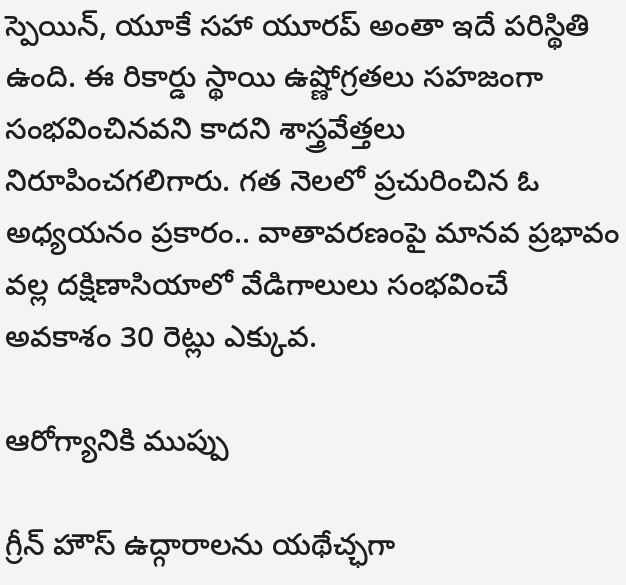స్పెయిన్, యూకే సహా యూరప్ అంతా ఇదే పరిస్థితి ఉంది. ఈ రికార్డు స్థాయి ఉష్ణోగ్రతలు సహజంగా సంభవించినవని కాదని శాస్త్రవేత్తలు నిరూపించగలిగారు. గత నెలలో ప్రచురించిన ఓ అధ్యయనం ప్రకారం.. వాతావరణంపై మానవ ప్రభావం వల్ల దక్షిణాసియాలో వేడిగాలులు సంభవించే అవకాశం 30 రెట్లు ఎక్కువ.

ఆరోగ్యానికి ముప్పు

గ్రీన్ హౌస్ ఉద్గారాలను యథేచ్ఛగా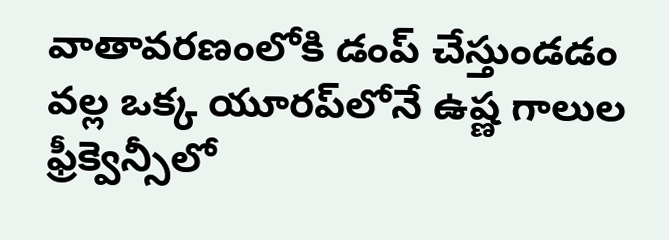వాతావరణంలోకి డంప్ చేస్తుండడం వల్ల ఒక్క యూరప్‌లోనే ఉష్ణ గాలుల ఫ్రీక్వెన్సీలో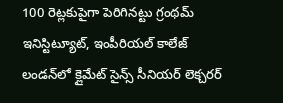100 రెట్లకుపైగా పెరిగినట్టు గ్రంథమ్ ఇనిస్టిట్యూట్, ఇంపీరియల్ కాలేజ్ లండన్‌లో క్లైమేట్ సైన్స్ సీనియర్ లెక్చరర్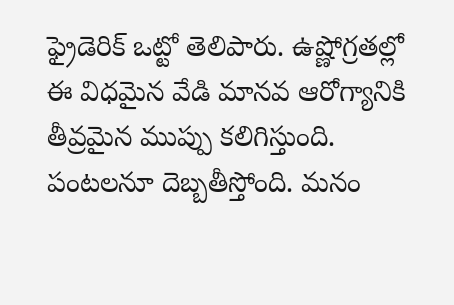ఫ్రైడెరిక్ ఒట్టో తెలిపారు. ఉష్ణోగ్రతల్లో ఈ విధమైన వేడి మానవ ఆరోగ్యానికి తీవ్రమైన ముప్పు కలిగిస్తుంది. పంటలనూ దెబ్బతీస్తోంది. మనం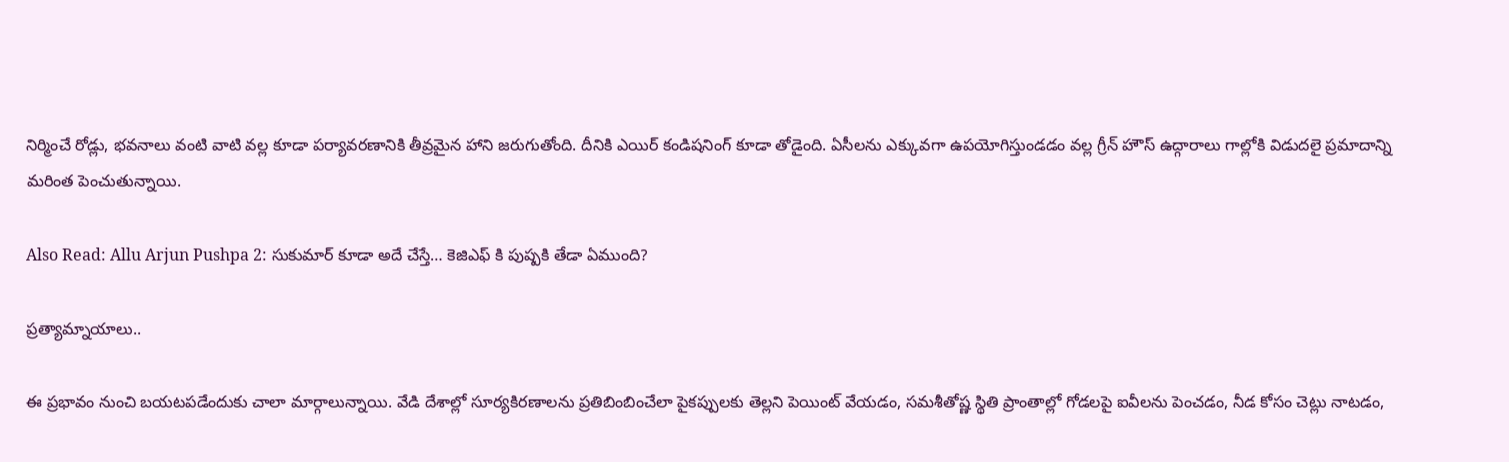నిర్మించే రోడ్లు, భవనాలు వంటి వాటి వల్ల కూడా పర్యావరణానికి తీవ్రమైన హాని జరుగుతోంది. దీనికి ఎయిర్ కండిషనింగ్ కూడా తోడైంది. ఏసీలను ఎక్కువగా ఉపయోగిస్తుండడం వల్ల గ్రీన్ హౌస్ ఉద్గారాలు గాల్లోకి విడుదలై ప్రమాదాన్ని మరింత పెంచుతున్నాయి.

Also Read: Allu Arjun Pushpa 2: సుకుమార్ కూడా అదే చేస్తే… కెజిఎఫ్ కి పుష్పకి తేడా ఏముంది?

ప్రత్యామ్నాయాలు..

ఈ ప్రభావం నుంచి బయటపడేందుకు చాలా మార్గాలున్నాయి. వేడి దేశాల్లో సూర్యకిరణాలను ప్రతిబింబించేలా పైకప్పులకు తెల్లని పెయింట్ వేయడం, సమశీతోష్ణ స్థితి ప్రాంతాల్లో గోడలపై ఐవీలను పెంచడం, నీడ కోసం చెట్లు నాటడం,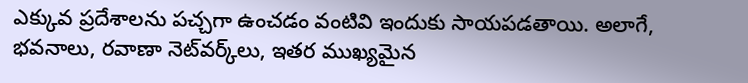ఎక్కువ ప్రదేశాలను పచ్చగా ఉంచడం వంటివి ఇందుకు సాయపడతాయి. అలాగే, భవనాలు, రవాణా నెట్‌వర్క్‌లు, ఇతర ముఖ్యమైన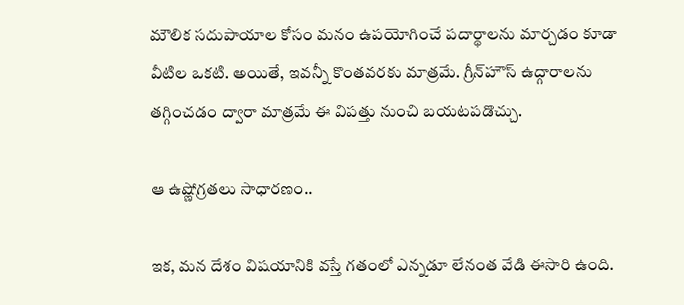మౌలిక సదుపాయాల కోసం మనం ఉపయోగించే పదార్థాలను మార్చడం కూడా వీటిల ఒకటి. అయితే, ఇవన్నీ కొంతవరకు మాత్రమే. గ్రీన్‌హౌస్ ఉద్గారాలను తగ్గించడం ద్వారా మాత్రమే ఈ విపత్తు నుంచి బయటపడొచ్చు.

ఆ ఉష్ణోగ్రతలు సాధారణం..

ఇక, మన దేశం విషయానికి వస్తే గతంలో ఎన్నడూ లేనంత వేడి ఈసారి ఉంది.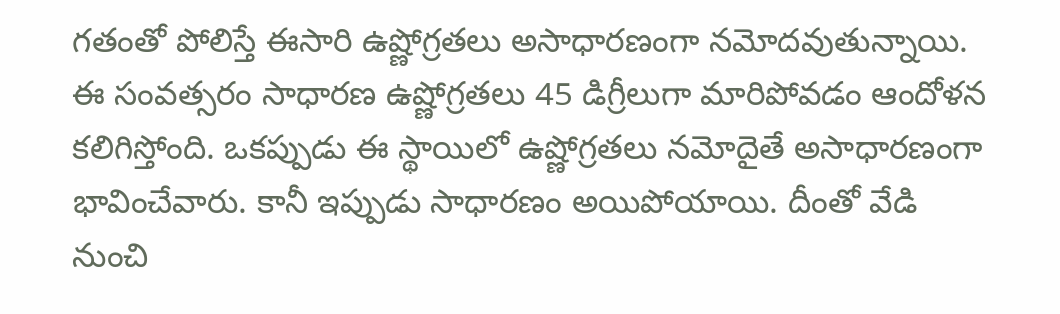గతంతో పోలిస్తే ఈసారి ఉష్ణోగ్రతలు అసాధారణంగా నమోదవుతున్నాయి. ఈ సంవత్సరం సాధారణ ఉష్ణోగ్రతలు 45 డిగ్రీలుగా మారిపోవడం ఆందోళన కలిగిస్తోంది. ఒకప్పుడు ఈ స్థాయిలో ఉష్ణోగ్రతలు నమోదైతే అసాధారణంగా భావించేవారు. కానీ ఇప్పుడు సాధారణం అయిపోయాయి. దీంతో వేడి నుంచి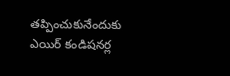తప్పించుకునేందుకు ఎయిర్ కండిషనర్ల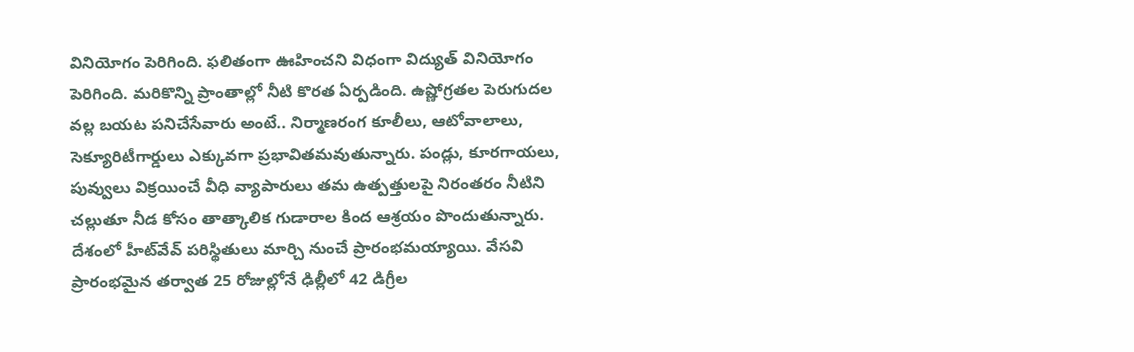వినియోగం పెరిగింది. ఫలితంగా ఊహించని విధంగా విద్యుత్ వినియోగం పెరిగింది. మరికొన్ని ప్రాంతాల్లో నీటి కొరత ఏర్పడింది. ఉష్ణోగ్రతల పెరుగుదల వల్ల బయట పనిచేసేవారు అంటే.. నిర్మాణరంగ కూలీలు, ఆటోవాలాలు, సెక్యూరిటీగార్డులు ఎక్కువగా ప్రభావితమవుతున్నారు. పండ్లు, కూరగాయలు, పువ్వులు విక్రయించే వీధి వ్యాపారులు తమ ఉత్పత్తులపై నిరంతరం నీటిని చల్లుతూ నీడ కోసం తాత్కాలిక గుడారాల కింద ఆశ్రయం పొందుతున్నారు. దేశంలో హీట్‌వేవ్ పరిస్థితులు మార్చి నుంచే ప్రారంభమయ్యాయి. వేసవి ప్రారంభమైన తర్వాత 25 రోజుల్లోనే ఢిల్లీలో 42 డిగ్రీల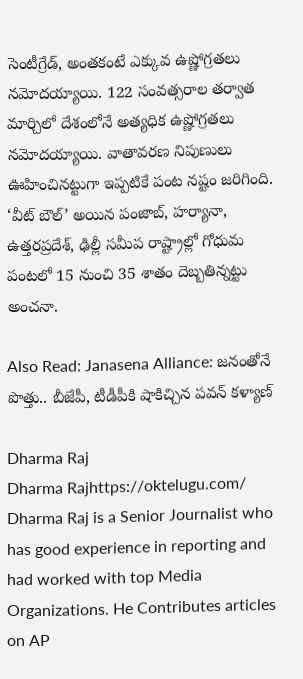సెంటీగ్రేడ్, అంతకంటే ఎక్కువ ఉష్ణోగ్రతలు నమోదయ్యాయి. 122 సంవత్సరాల తర్వాత మార్చిలో దేశంలోనే అత్యధిక ఉష్ణోగ్రతలు నమోదయ్యాయి. వాతావరణ నిపుణులు ఊహించినట్టుగా ఇప్పటికే పంట నష్టం జరిగింది. ‘వీట్ బౌల్’ అయిన పంజాబ్, హర్యానా, ఉత్తరప్రదేశ్, ఢిల్లీ సమీప రాష్ట్రాల్లో గోధుమ పంటలో 15 నుంచి 35 శాతం దెబ్బతిన్నట్టు అంచనా.

Also Read: Janasena Alliance: జనంతోనే పొత్తు.. బీజేపీ, టీడీపీకి షాకిచ్చిన పవన్ కళ్యాణ్

Dharma Raj
Dharma Rajhttps://oktelugu.com/
Dharma Raj is a Senior Journalist who has good experience in reporting and had worked with top Media Organizations. He Contributes articles on AP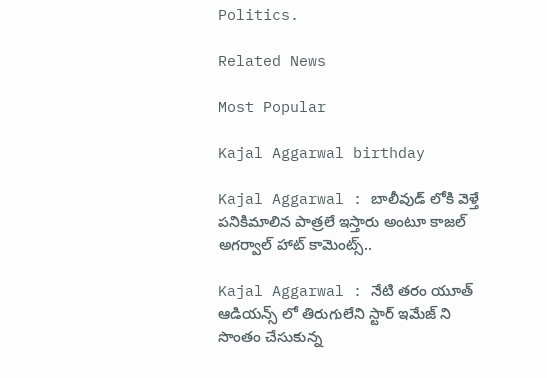Politics.

Related News

Most Popular

Kajal Aggarwal birthday

Kajal Aggarwal : బాలీవుడ్ లోకి వెళ్తే పనికిమాలిన పాత్రలే ఇస్తారు అంటూ కాజల్ అగర్వాల్ హాట్ కామెంట్స్..

Kajal Aggarwal : నేటి తరం యూత్ ఆడియన్స్ లో తిరుగులేని స్టార్ ఇమేజ్ ని సొంతం చేసుకున్న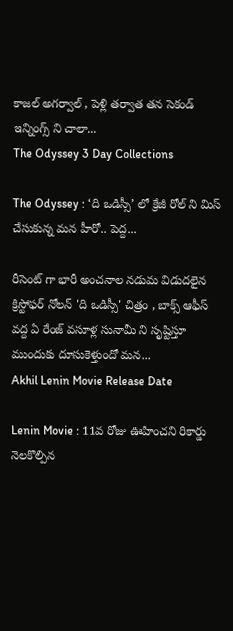కాజల్ అగర్వాల్ , పెళ్లి తర్వాత తన సెకండ్ ఇన్నింగ్స్ ని చాలా...
The Odyssey 3 Day Collections

The Odyssey : ‘ది ఒడిస్సీ’ లో క్రేజీ రోల్ ని మిస్ చేసుకున్న మన హీరో.. పెద్ద...

రీసెంట్ గా భారీ అంచనాల నడుమ విడుదలైన క్రిస్టోఫర్ నోలన్ 'ది ఒడిస్సీ' చిత్రం , బాక్స్ ఆఫీస్ వద్ద ఏ రేంజ్ వసూళ్ల సునామీ ని సృష్టిస్తూ ముందుకు దూసుకెళ్తుందో మన...
Akhil Lenin Movie Release Date

Lenin Movie : 11వ రోజు ఊహించని రికార్డు నెలకొల్పిన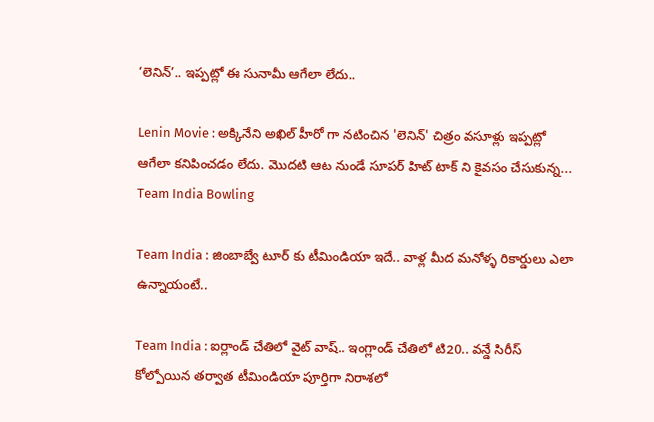‘లెనిన్’.. ఇప్పట్లో ఈ సునామీ ఆగేలా లేదు..

Lenin Movie : అక్కినేని అఖిల్ హీరో గా నటించిన 'లెనిన్' చిత్రం వసూళ్లు ఇప్పట్లో ఆగేలా కనిపించడం లేదు. మొదటి ఆట నుండే సూపర్ హిట్ టాక్ ని కైవసం చేసుకున్న...
Team India Bowling

Team India : జింబాబ్వే టూర్ కు టీమిండియా ఇదే.. వాళ్ల మీద మనోళ్ళ రికార్డులు ఎలా ఉన్నాయంటే..

Team India : ఐర్లాండ్ చేతిలో వైట్ వాష్.. ఇంగ్లాండ్ చేతిలో టి20.. వన్డే సిరీస్ కోల్పోయిన తర్వాత టీమిండియా పూర్తిగా నిరాశలో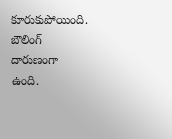కూరుకుపోయింది. బౌలింగ్ దారుణంగా ఉంది.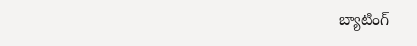బ్యాటింగ్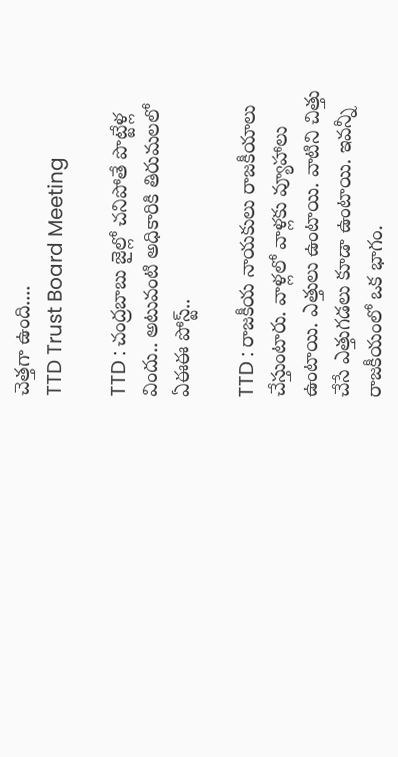చెత్తగా ఉంది....
TTD Trust Board Meeting

TTD : చంద్రబాబు జైల్లో చనిపోతే పొట్టేళ్ల విందు.. అటువంటి అధికారికి తిరుమలలో ఏఈఈ పోస్ట్..

TTD : రాజకీయ నాయకులు రాజకీయాలు చేస్తుంటారు. వాళ్లలో వాళ్లకు వ్యూహాలు ఉంటాయి. ఎత్తులు ఉంటాయి. వాటిని చిత్తు చేసే ఎత్తుగడలు కూడా ఉంటాయి. ఇవన్నీ రాజకీయంలో ఒక భాగం.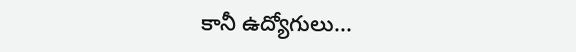కానీ ఉద్యోగులు...